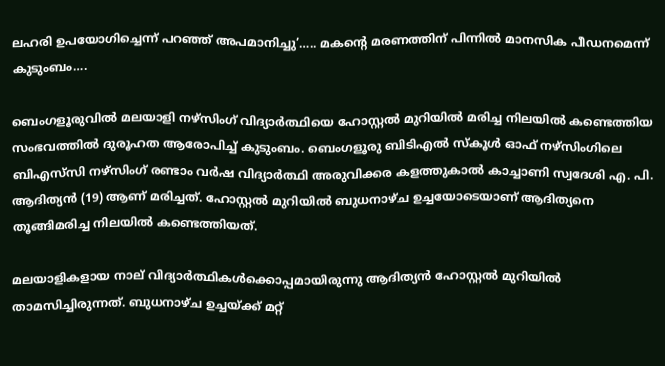ലഹരി ഉപയോഗിച്ചെന്ന് പറഞ്ഞ് അപമാനിച്ചു’….. മകന്റെ മരണത്തിന് പിന്നിൽ മാനസിക പീഡനമെന്ന് കുടുംബം….

ബെംഗളൂരുവിൽ മലയാളി നഴ്‌സിംഗ് വിദ്യാർത്ഥിയെ ഹോസ്റ്റൽ മുറിയിൽ മരിച്ച നിലയിൽ കണ്ടെത്തിയ സംഭവത്തിൽ ദുരൂഹത ആരോപിച്ച് കുടുംബം. ബെംഗളൂരു ബിടിഎൽ സ്‌കൂൾ ഓഫ് നഴ്‌സിംഗിലെ ബിഎസ്‌സി നഴ്‌സിംഗ് രണ്ടാം വർഷ വിദ്യാർത്ഥി അരുവിക്കര കളത്തുകാൽ കാച്ചാണി സ്വദേശി എ. പി. ആദിത്യൻ (19) ആണ് മരിച്ചത്. ഹോസ്റ്റൽ മുറിയിൽ ബുധനാഴ്ച ഉച്ചയോടെയാണ് ആദിത്യനെ തൂങ്ങിമരിച്ച നിലയിൽ കണ്ടെത്തിയത്.

മലയാളികളായ നാല് വിദ്യാർത്ഥികൾക്കൊപ്പമായിരുന്നു ആദിത്യൻ ഹോസ്റ്റൽ മുറിയിൽ താമസിച്ചിരുന്നത്. ബുധനാഴ്ച ഉച്ചയ്ക്ക് മറ്റ്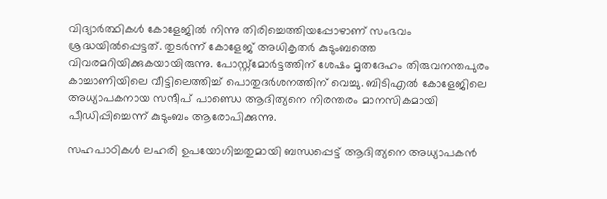വിദ്യാർത്ഥികൾ കോളേജിൽ നിന്നു തിരിച്ചെത്തിയപ്പോഴാണ് സംഭവം ശ്രദ്ധയിൽപ്പെട്ടത്. തുടർന്ന് കോളേജ് അധികൃതർ കുടുംബത്തെ വിവരമറിയിക്കുകയായിരുന്നു. പോസ്റ്റ്‌മോർട്ടത്തിന് ശേഷം മൃതദേഹം തിരുവനന്തപുരം കാച്ചാണിയിലെ വീട്ടിലെത്തിച്ച് പൊതുദർശനത്തിന് വെച്ചു. ബിടിഎൽ കോളേജിലെ അധ്യാപകനായ സന്ദീപ് പാണ്ഡെ ആദിത്യനെ നിരന്തരം മാനസികമായി പീഡിപ്പിച്ചെന്ന് കുടുംബം ആരോപിക്കുന്നു.

സഹപാഠികൾ ലഹരി ഉപയോഗിച്ചതുമായി ബന്ധപ്പെട്ട് ആദിത്യനെ അധ്യാപകൻ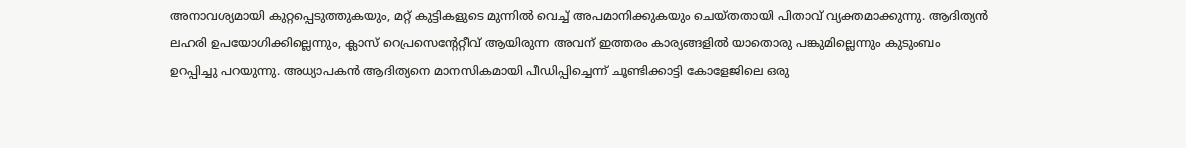അനാവശ്യമായി കുറ്റപ്പെടുത്തുകയും, മറ്റ് കുട്ടികളുടെ മുന്നിൽ വെച്ച് അപമാനിക്കുകയും ചെയ്തതായി പിതാവ് വ്യക്തമാക്കുന്നു. ആദിത്യൻ ലഹരി ഉപയോഗിക്കില്ലെന്നും, ക്ലാസ് റെപ്രസെന്റേറ്റീവ് ആയിരുന്ന അവന് ഇത്തരം കാര്യങ്ങളിൽ യാതൊരു പങ്കുമില്ലെന്നും കുടുംബം ഉറപ്പിച്ചു പറയുന്നു. അധ്യാപകൻ ആദിത്യനെ മാനസികമായി പീഡിപ്പിച്ചെന്ന് ചൂണ്ടിക്കാട്ടി കോളേജിലെ ഒരു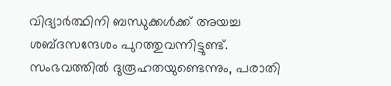വിദ്യാർത്ഥിനി ബന്ധുക്കൾക്ക് അയച്ച ശബ്ദസന്ദേശം പുറത്തുവന്നിട്ടുണ്ട്. സംഭവത്തിൽ ദുരൂഹതയുണ്ടെന്നും, പരാതി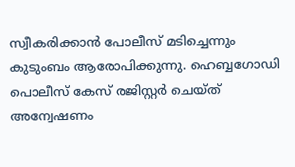സ്വീകരിക്കാൻ പോലീസ് മടിച്ചെന്നും കുടുംബം ആരോപിക്കുന്നു. ഹെബ്ബഗോഡി പൊലീസ് കേസ് രജിസ്റ്റർ ചെയ്ത് അന്വേഷണം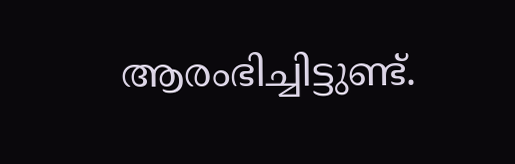ആരംഭിച്ചിട്ടുണ്ട്.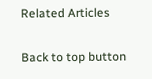Related Articles

Back to top button